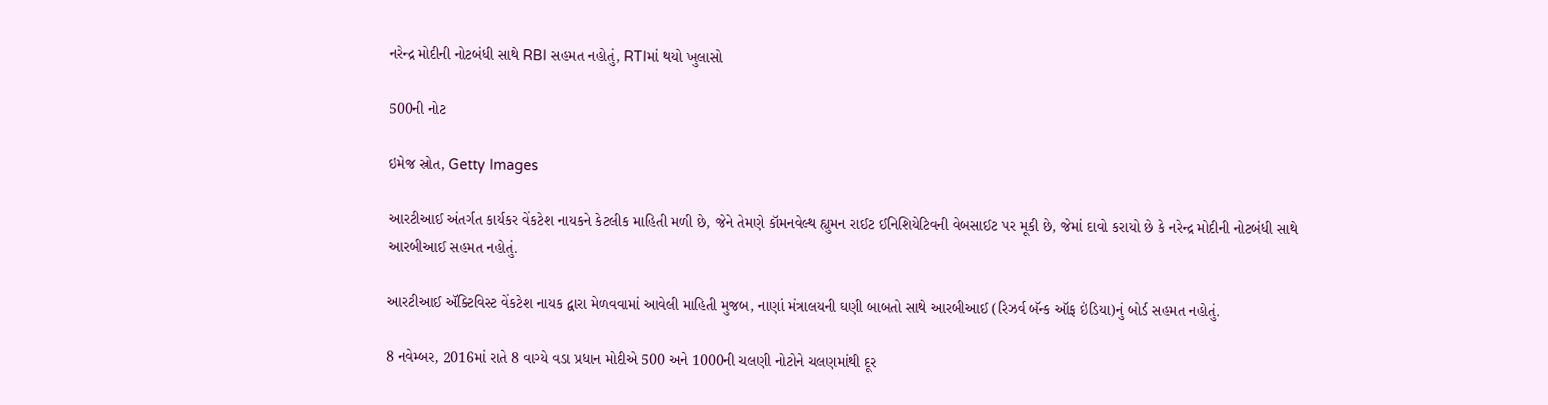નરેન્દ્ર મોદીની નોટબંધી સાથે RBI સહમત નહોતું, RTIમાં થયો ખુલાસો

500ની નોટ

ઇમેજ સ્રોત, Getty Images

આરટીઆઈ અંતર્ગત કાર્યકર વેંકટેશ નાયકને કેટલીક માહિતી મળી છે, જેને તેમણે કૉમનવેલ્થ હ્યુમન રાઈટ ઈનિશિયેટિવની વેબસાઈટ પર મૂકી છે, જેમાં દાવો કરાયો છે કે નરેન્દ્ર મોદીની નોટબંધી સાથે આરબીઆઈ સહમત નહોતું.

આરટીઆઈ ઍક્ટિવિસ્ટ વેંકટેશ નાયક દ્વારા મેળવવામાં આવેલી માહિતી મુજબ, નાણાં મંત્રાલયની ઘણી બાબતો સાથે આરબીઆઈ (રિઝર્વ બૅન્ક ઑફ ઇંડિયા)નું બોર્ડ સહમત નહોતું.

8 નવેમ્બર, 2016માં રાતે 8 વાગ્યે વડા પ્રધાન મોદીએ 500 અને 1000ની ચલણી નોટોને ચલણમાંથી દૂર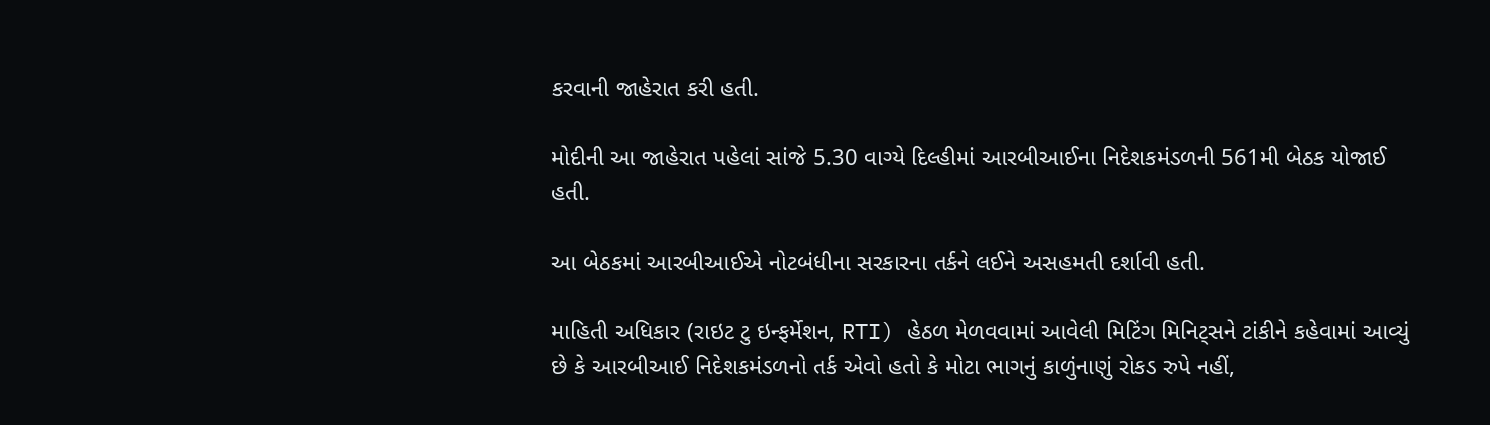કરવાની જાહેરાત કરી હતી.

મોદીની આ જાહેરાત પહેલાં સાંજે 5.30 વાગ્યે દિલ્હીમાં આરબીઆઈના નિદેશકમંડળની 561મી બેઠક યોજાઈ હતી.

આ બેઠકમાં આરબીઆઈએ નોટબંધીના સરકારના તર્કને લઈને અસહમતી દર્શાવી હતી.

માહિતી અધિકાર (રાઇટ ટુ ઇન્ફર્મેશન, RTI) હેઠળ મેળવવામાં આવેલી મિટિંગ મિનિટ્સને ટાંકીને કહેવામાં આવ્યું છે કે આરબીઆઈ નિદેશકમંડળનો તર્ક એવો હતો કે મોટા ભાગનું કાળુંનાણું રોકડ રુપે નહીં,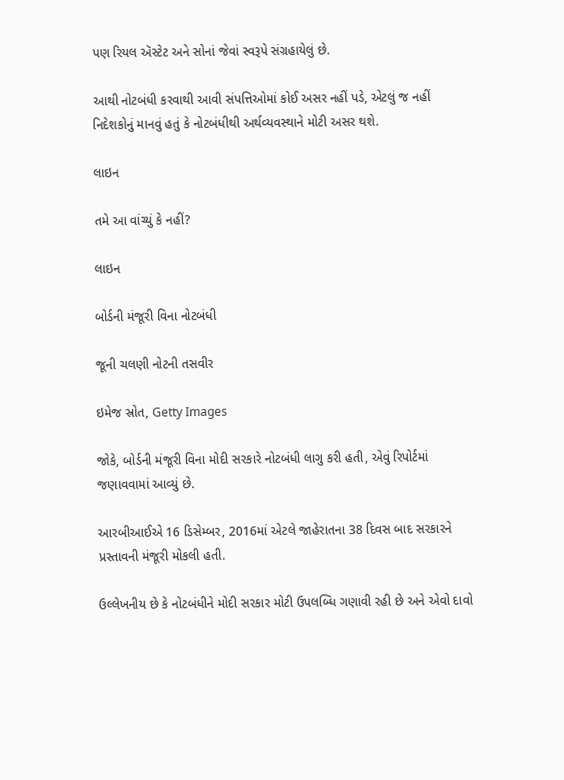પણ રિયલ ઍસ્ટેટ અને સોનાં જેવાં સ્વરૂપે સંગ્રહાયેલું છે.

આથી નોટબંધી કરવાથી આવી સંપત્તિઓમાં કોઈ અસર નહીં પડે, એટલું જ નહીં નિદેશકોનું માનવું હતું કે નોટબંધીથી અર્થવ્યવસ્થાને મોટી અસર થશે.

લાઇન

તમે આ વાંચ્યું કે નહીં?

લાઇન

બોર્ડની મંજૂરી વિના નોટબંધી

જૂની ચલણી નોટની તસવીર

ઇમેજ સ્રોત, Getty Images

જોકે, બોર્ડની મંજૂરી વિના મોદી સરકારે નોટબંધી લાગુ કરી હતી, એવું રિપોર્ટમાં જણાવવામાં આવ્યું છે.

આરબીઆઈએ 16 ડિસેમ્બર, 2016માં એટલે જાહેરાતના 38 દિવસ બાદ સરકારને પ્રસ્તાવની મંજૂરી મોકલી હતી.

ઉલ્લેખનીય છે કે નોટબંધીને મોદી સરકાર મોટી ઉપલબ્ધિ ગણાવી રહી છે અને એવો દાવો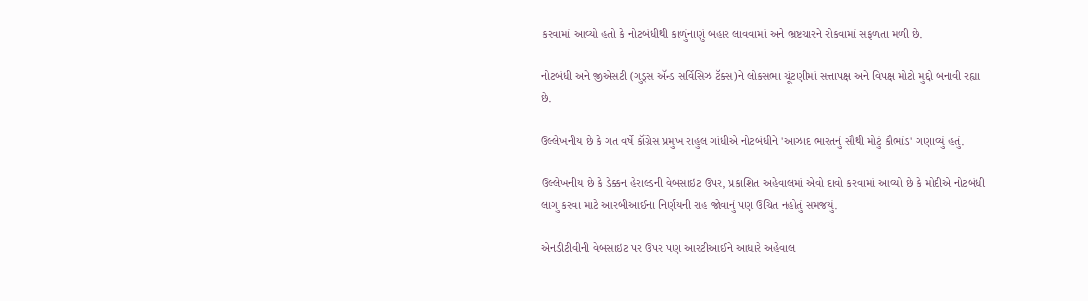કરવામાં આવ્યો હતો કે નોટબંધીથી કાળુંનાણું બહાર લાવવામાં અને ભ્રષ્ટચારને રોકવામાં સફળતા મળી છે.

નોટબંધી અને જીએસટી (ગુડ્સ ઍન્ડ સર્વિસિઝ ટૅક્સ)ને લોકસભા ચૂંટણીમાં સત્તાપક્ષ અને વિપક્ષ મોટો મુદ્દો બનાવી રહ્યા છે.

ઉલ્લેખનીય છે કે ગત વર્ષે કૉંગ્રેસ પ્રમુખ રાહુલ ગાંધીએ નોટબંધીને 'આઝાદ ભારતનું સૌથી મોટું કૌભાંડ' ગણાવ્યું હતું.

ઉલ્લેખનીય છે કે ડેક્કન હેરાલ્ડની વેબસાઇટ ઉપર, પ્રકાશિત અહેવાલમાં એવો દાવો કરવામાં આવ્યો છે કે મોદીએ નોટબંધી લાગુ કરવા માટે આરબીઆઈના નિર્ણયની રાહ જોવાનું પણ ઉચિત નહોતું સમજયું.

એનડીટીવીની વેબસાઇટ પર ઉપર પણ આરટીઆઈને આધારે અહેવાલ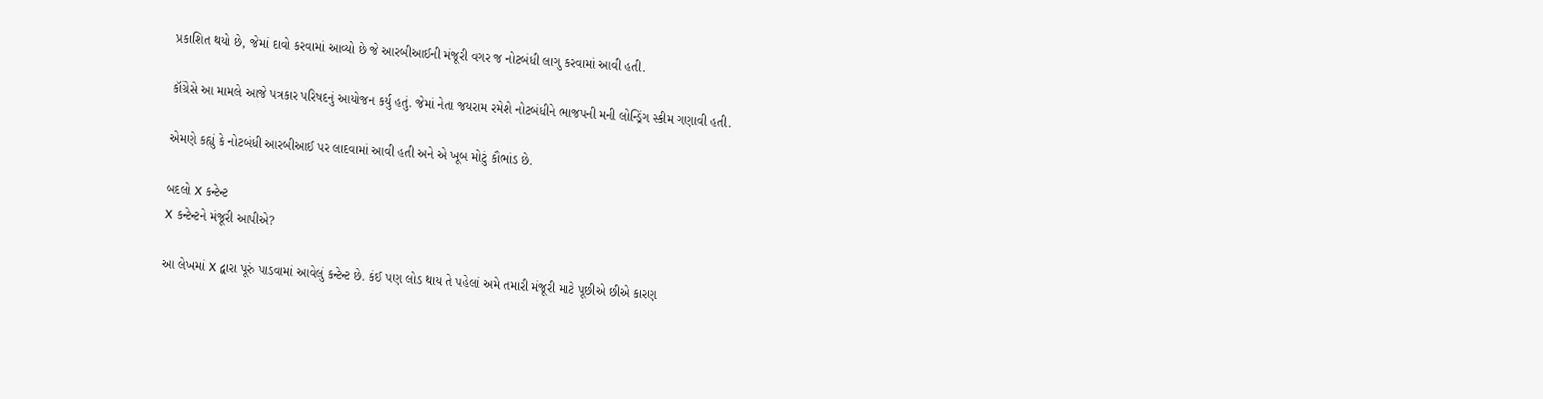પ્રકાશિત થયો છે, જેમાં દાવો કરવામાં આવ્યો છે જે આરબીઆઈની મંજૂરી વગર જ નોટબંધી લાગુ કરવામાં આવી હતી.

કૉંગ્રેસે આ મામલે આજે પત્રકાર પરિષદનું આયોજન કર્યુ હતું. જેમાં નેતા જયરામ રમેશે નોટબંધીને ભાજપની મની લોન્ડ્રિંગ સ્કીમ ગણાવી હતી.

એમણે કહ્યું કે નોટબંધી આરબીઆઈ પર લાદવામાં આવી હતી અને એ ખૂબ મોટું કૌભાંડ છે.

બદલો X કન્ટેન્ટ
X કન્ટેન્ટને મંજૂરી આપીએ?

આ લેખમાં X દ્વારા પૂરું પાડવામાં આવેલું કન્ટેન્ટ છે. કંઈ પણ લોડ થાય તે પહેલાં અમે તમારી મંજૂરી માટે પૂછીએ છીએ કારણ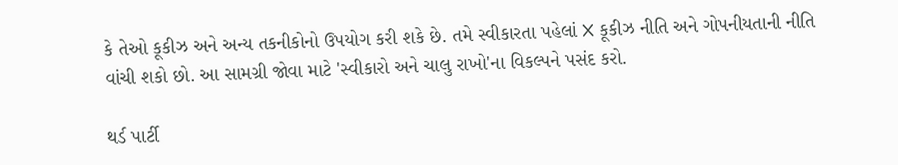કે તેઓ કૂકીઝ અને અન્ય તકનીકોનો ઉપયોગ કરી શકે છે. તમે સ્વીકારતા પહેલાં X કૂકીઝ નીતિ અને ગોપનીયતાની નીતિ વાંચી શકો છો. આ સામગ્રી જોવા માટે 'સ્વીકારો અને ચાલુ રાખો'ના વિકલ્પને પસંદ કરો.

થર્ડ પાર્ટી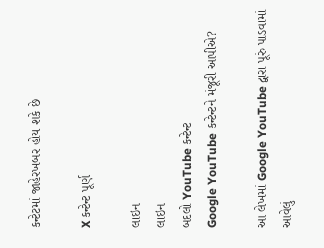કન્ટેટમાં જાહેરખબર હોય શકે છે

X કન્ટેન્ટ પૂર્ણ

લાઇન
લાઇન
બદલો YouTube કન્ટેન્ટ
Google YouTube કન્ટેન્ટને મંજૂરી આપીએ?

આ લેખમાં Google YouTube દ્વારા પૂરું પાડવામાં આવેલું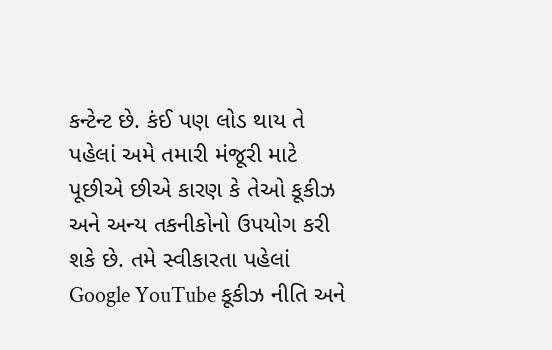કન્ટેન્ટ છે. કંઈ પણ લોડ થાય તે પહેલાં અમે તમારી મંજૂરી માટે પૂછીએ છીએ કારણ કે તેઓ કૂકીઝ અને અન્ય તકનીકોનો ઉપયોગ કરી શકે છે. તમે સ્વીકારતા પહેલાં Google YouTube કૂકીઝ નીતિ અને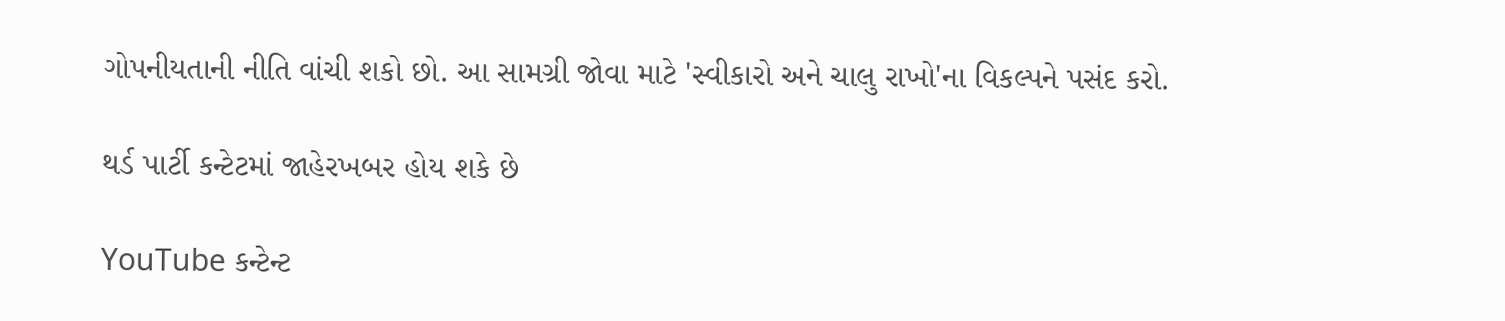ગોપનીયતાની નીતિ વાંચી શકો છો. આ સામગ્રી જોવા માટે 'સ્વીકારો અને ચાલુ રાખો'ના વિકલ્પને પસંદ કરો.

થર્ડ પાર્ટી કન્ટેટમાં જાહેરખબર હોય શકે છે

YouTube કન્ટેન્ટ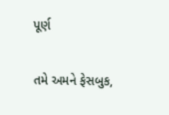પૂર્ણ

તમે અમને ફેસબુક,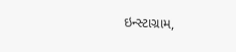ઇન્સ્ટાગ્રામ,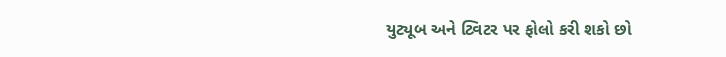યુટ્યૂબ અને ટ્વિટર પર ફોલો કરી શકો છો